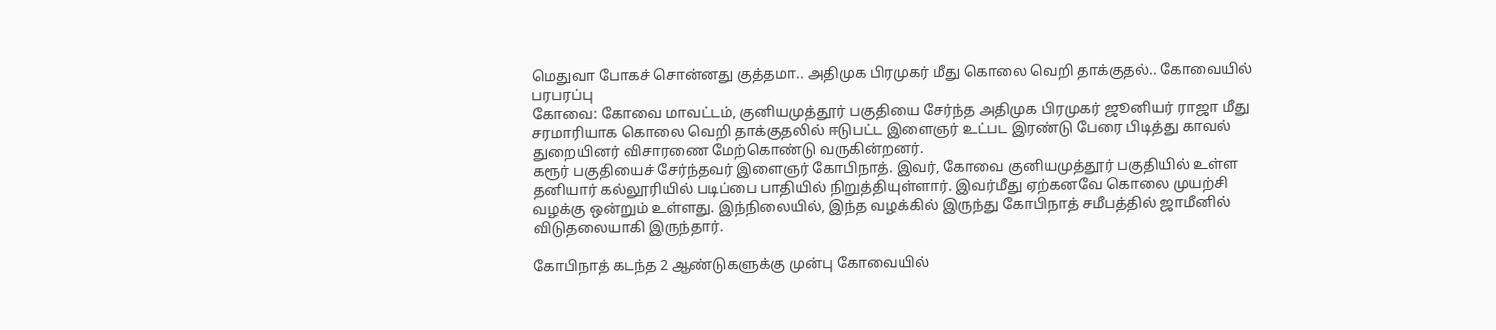மெதுவா போகச் சொன்னது குத்தமா.. அதிமுக பிரமுகர் மீது கொலை வெறி தாக்குதல்.. கோவையில் பரபரப்பு
கோவை: கோவை மாவட்டம், குனியமுத்தூர் பகுதியை சேர்ந்த அதிமுக பிரமுகர் ஜூனியர் ராஜா மீது சரமாரியாக கொலை வெறி தாக்குதலில் ஈடுபட்ட இளைஞர் உட்பட இரண்டு பேரை பிடித்து காவல் துறையினர் விசாரணை மேற்கொண்டு வருகின்றனர்.
கரூர் பகுதியைச் சேர்ந்தவர் இளைஞர் கோபிநாத். இவர், கோவை குனியமுத்தூர் பகுதியில் உள்ள தனியார் கல்லூரியில் படிப்பை பாதியில் நிறுத்தியுள்ளார். இவர்மீது ஏற்கனவே கொலை முயற்சி வழக்கு ஒன்றும் உள்ளது. இந்நிலையில், இந்த வழக்கில் இருந்து கோபிநாத் சமீபத்தில் ஜாமீனில் விடுதலையாகி இருந்தார்.

கோபிநாத் கடந்த 2 ஆண்டுகளுக்கு முன்பு கோவையில்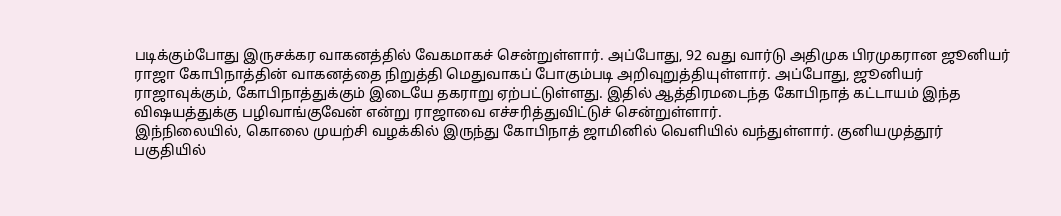படிக்கும்போது இருசக்கர வாகனத்தில் வேகமாகச் சென்றுள்ளார். அப்போது, 92 வது வார்டு அதிமுக பிரமுகரான ஜூனியர் ராஜா கோபிநாத்தின் வாகனத்தை நிறுத்தி மெதுவாகப் போகும்படி அறிவுறுத்தியுள்ளார். அப்போது, ஜூனியர் ராஜாவுக்கும், கோபிநாத்துக்கும் இடையே தகராறு ஏற்பட்டுள்ளது. இதில் ஆத்திரமடைந்த கோபிநாத் கட்டாயம் இந்த விஷயத்துக்கு பழிவாங்குவேன் என்று ராஜாவை எச்சரித்துவிட்டுச் சென்றுள்ளார்.
இந்நிலையில், கொலை முயற்சி வழக்கில் இருந்து கோபிநாத் ஜாமினில் வெளியில் வந்துள்ளார். குனியமுத்தூர் பகுதியில்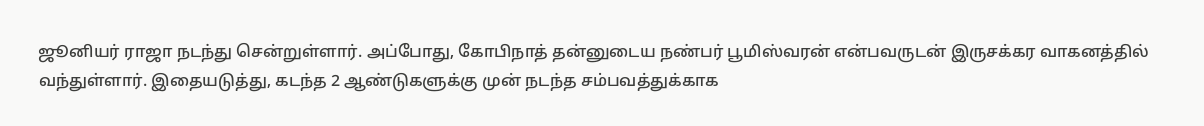ஜூனியர் ராஜா நடந்து சென்றுள்ளார். அப்போது, கோபிநாத் தன்னுடைய நண்பர் பூமிஸ்வரன் என்பவருடன் இருசக்கர வாகனத்தில் வந்துள்ளார். இதையடுத்து, கடந்த 2 ஆண்டுகளுக்கு முன் நடந்த சம்பவத்துக்காக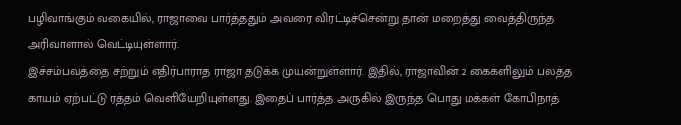பழிவாங்கும் வகையில், ராஜாவை பார்த்ததும் அவரை விரட்டிச்சென்று தான் மறைத்து வைத்திருந்த அரிவாளால் வெட்டியுள்ளார்.
இச்சம்பவத்தை சற்றும் எதிர்பாராத ராஜா தடுக்க முயன்றுள்ளார். இதில், ராஜாவின் 2 கைகளிலும் பலத்த காயம் ஏற்பட்டு ரத்தம் வெளியேறியுள்ளது. இதைப் பார்த்த அருகில் இருந்த பொது மக்கள் கோபிநாத்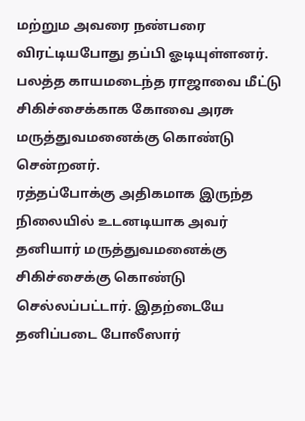மற்றும அவரை நண்பரை விரட்டியபோது தப்பி ஓடியுள்ளனர். பலத்த காயமடைந்த ராஜாவை மீட்டு சிகிச்சைக்காக கோவை அரசு மருத்துவமனைக்கு கொண்டு சென்றனர்.
ரத்தப்போக்கு அதிகமாக இருந்த நிலையில் உடனடியாக அவர் தனியார் மருத்துவமனைக்கு சிகிச்சைக்கு கொண்டு செல்லப்பட்டார். இதற்டையே தனிப்படை போலீஸார்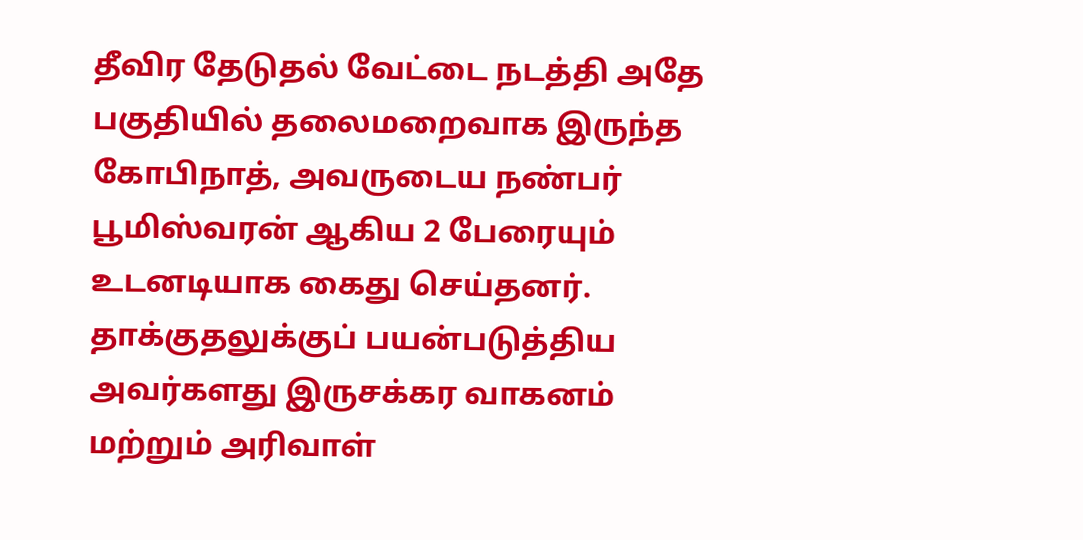தீவிர தேடுதல் வேட்டை நடத்தி அதே பகுதியில் தலைமறைவாக இருந்த கோபிநாத், அவருடைய நண்பர் பூமிஸ்வரன் ஆகிய 2 பேரையும் உடனடியாக கைது செய்தனர்.
தாக்குதலுக்குப் பயன்படுத்திய அவர்களது இருசக்கர வாகனம் மற்றும் அரிவாள்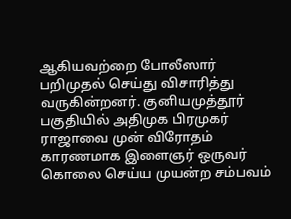ஆகியவற்றை போலீஸார் பறிமுதல் செய்து விசாரித்து வருகின்றனர். குனியமுத்தூர் பகுதியில் அதிமுக பிரமுகர் ராஜாவை முன் விரோதம் காரணமாக இளைஞர் ஒருவர் கொலை செய்ய முயன்ற சம்பவம்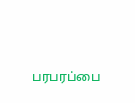பரபரப்பை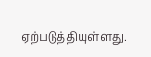ஏற்படுத்தியுள்ளது.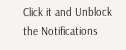Click it and Unblock the Notifications